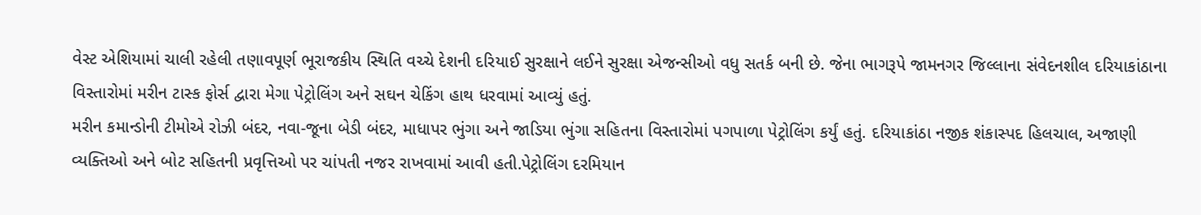વેસ્ટ એશિયામાં ચાલી રહેલી તણાવપૂર્ણ ભૂરાજકીય સ્થિતિ વચ્ચે દેશની દરિયાઈ સુરક્ષાને લઈને સુરક્ષા એજન્સીઓ વધુ સતર્ક બની છે. જેના ભાગરૂપે જામનગર જિલ્લાના સંવેદનશીલ દરિયાકાંઠાના વિસ્તારોમાં મરીન ટાસ્ક ફોર્સ દ્વારા મેગા પેટ્રોલિંગ અને સઘન ચેકિંગ હાથ ધરવામાં આવ્યું હતું.
મરીન કમાન્ડોની ટીમોએ રોઝી બંદર, નવા-જૂના બેડી બંદર, માધાપર ભુંગા અને જાડિયા ભુંગા સહિતના વિસ્તારોમાં પગપાળા પેટ્રોલિંગ કર્યું હતું. દરિયાકાંઠા નજીક શંકાસ્પદ હિલચાલ, અજાણી વ્યક્તિઓ અને બોટ સહિતની પ્રવૃત્તિઓ પર ચાંપતી નજર રાખવામાં આવી હતી.પેટ્રોલિંગ દરમિયાન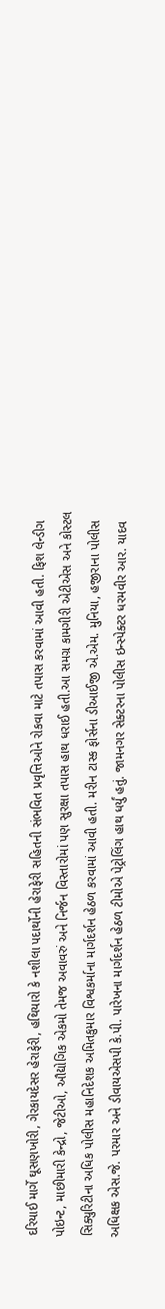દરિયાઈ માર્ગે ઘૂસણખોરી, ગેરકાયદેસર હેરાફેરી, હથિયારો કે નશીલા પદાર્થોની હેરાફેરી સહિતની સંભવિત પ્રવૃત્તિઓને રોકવા માટે તપાસ કરવામાં આવી હતી. ફિશ લેન્ડીગ પોઇન્ટ, માછીમારી કેન્દ્રો, જેટીઓ, ઔદ્યોગિક એકમો તેમજ અવાવરું અને નિર્જન વિસ્તારોમાં પણ સુરક્ષા તપાસ હાથ ધરાઈ હતી.આ સમગ્ર કામગીરી એટીએસ અને કોસ્ટલ સિક્યુરિટીના અધિક પોલીસ મહાનિદેશક અમિતકુમાર વિશ્વકર્માના માર્ગદર્શન હેઠળ કરવામાં આવી હતી. મરીન ટાસ્ક ફોર્સના ડીઆઈજી એ.એમ. મુનિયા, હજીરાના પોલીસ અધિક્ષક એસ.જે. પરમાર અને ડીવાયએસપી કે.પી. પારેખના માર્ગદર્શન હેઠળ ટીમોએ પેટ્રોલિંગ હાથ ધર્યું હતું. જામનગર સેક્ટરના પોલીસ ઇન્સ્પેક્ટર ધરમવીર આર. યાદવ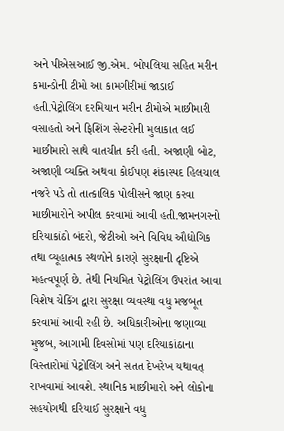અને પીએસઆઈ જી.એમ. બોપલિયા સહિત મરીન કમાન્ડોની ટીમો આ કામગીરીમાં જાડાઈ હતી.પેટ્રોલિંગ દરમિયાન મરીન ટીમોએ માછીમારી વસાહતો અને ફિશિંગ સેન્ટરોની મુલાકાત લઈ માછીમારો સાથે વાતચીત કરી હતી. અજાણી બોટ, અજાણી વ્યક્તિ અથવા કોઈપણ શંકાસ્પદ હિલચાલ નજરે પડે તો તાત્કાલિક પોલીસને જાણ કરવા માછીમારોને અપીલ કરવામાં આવી હતી.જામનગરનો દરિયાકાંઠો બંદરો, જેટીઓ અને વિવિધ ઔદ્યોગિક તથા વ્યૂહાત્મક સ્થળોને કારણે સુરક્ષાની દૃષ્ટિએ મહત્વપૂર્ણ છે. તેથી નિયમિત પેટ્રોલિંગ ઉપરાંત આવા વિશેષ ચેકિંગ દ્વારા સુરક્ષા વ્યવસ્થા વધુ મજબૂત કરવામાં આવી રહી છે. અધિકારીઓના જણાવ્યા મુજબ, આગામી દિવસોમાં પણ દરિયાકાંઠાના વિસ્તારોમાં પેટ્રોલિંગ અને સતત દેખરેખ યથાવત્ રાખવામાં આવશે. સ્થાનિક માછીમારો અને લોકોના સહયોગથી દરિયાઈ સુરક્ષાને વધુ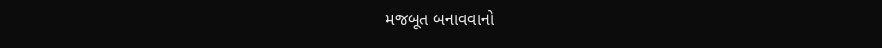મજબૂત બનાવવાનો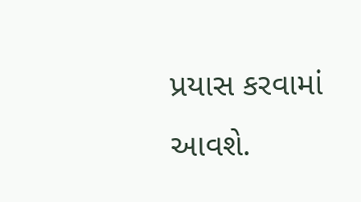પ્રયાસ કરવામાં આવશે.